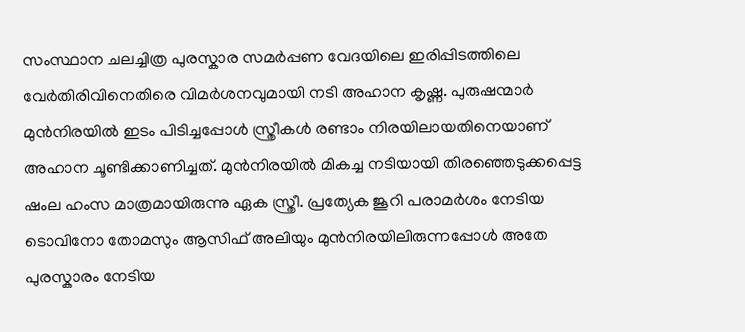സംസ്ഥാന ചലച്ചിത്ര പുരസ്കാര സമര്‍പ്പണ വേദയിലെ ഇരിപ്പിടത്തിലെ വേര്‍തിരിവിനെതിരെ വിമര്‍ശനവുമായി നടി അഹാന കൃഷ്ണ. പുരുഷന്മാര്‍ മുന്‍നിരയില്‍ ഇടം പിടിച്ചപ്പോള്‍ സ്ത്രീകള്‍ രണ്ടാം നിരയിലായതിനെയാണ് അഹാന ചൂണ്ടിക്കാണിച്ചത്. മുന്‍നിരയില്‍ മികച്ച നടിയായി തിര‍ഞ്ഞെടുക്കപ്പെട്ട ഷംല ഹംസ മാത്രമായിരുന്നു ഏക സ്ത്രീ. പ്രത്യേക ജൂറി പരാമര്‍ശം നേടിയ ടൊവിനോ തോമസും ആസിഫ് അലിയും മുന്‍നിരയിലിരുന്നപ്പോള്‍ അതേ പുരസ്കാരം നേടിയ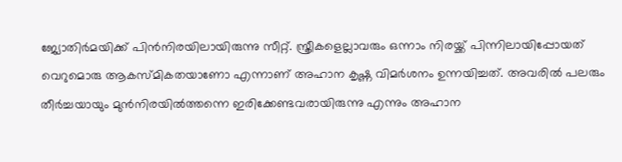ജ്യോതിര്‍മയിക്ക് പിന്‍നിരയിലായിരുന്നു സീറ്റ്. സ്ത്രീകളെല്ലാവരും ഒന്നാം നിരയ്ക്ക് പിന്നിലായിപ്പോയത് വെറുമൊരു ആകസ്മികതയാണോ എന്നാണ് അഹാന കൃഷ്ണ വിമര്‍ശനം ഉന്നയിച്ചത്. അവരിൽ പലരും തീർച്ചയായും മുൻനിരയിൽത്തന്നെ ഇരിക്കേണ്ടവരായിരുന്നു എന്നും അഹാന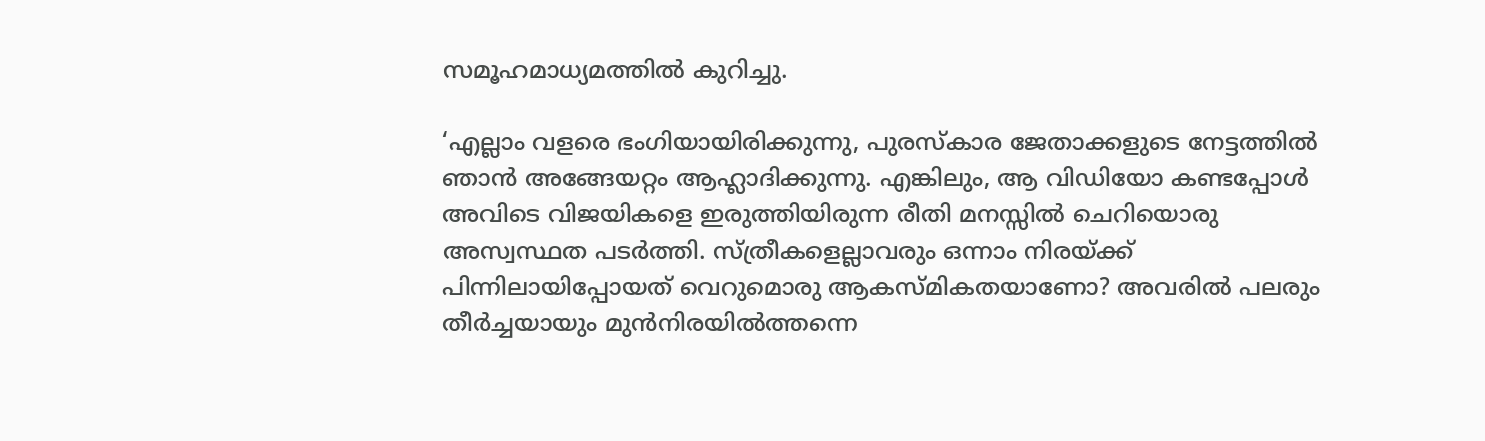സമൂഹമാധ്യമത്തില്‍ കുറിച്ചു.

‘എല്ലാം വളരെ ഭംഗിയായിരിക്കുന്നു, പുരസ്‌കാര ജേതാക്കളുടെ നേട്ടത്തിൽ ഞാൻ അങ്ങേയറ്റം ആഹ്ലാദിക്കുന്നു. എങ്കിലും, ആ വിഡിയോ കണ്ടപ്പോൾ അവിടെ വിജയികളെ ഇരുത്തിയിരുന്ന രീതി മനസ്സിൽ ചെറിയൊരു അസ്വസ്ഥത പടർത്തി. സ്ത്രീകളെല്ലാവരും ഒന്നാം നിരയ്ക്ക് പിന്നിലായിപ്പോയത് വെറുമൊരു ആകസ്മികതയാണോ? അവരിൽ പലരും തീർച്ചയായും മുൻനിരയിൽത്തന്നെ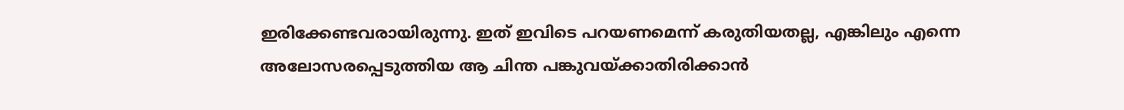ഇരിക്കേണ്ടവരായിരുന്നു. ഇത് ഇവിടെ പറയണമെന്ന് കരുതിയതല്ല, എങ്കിലും എന്നെ അലോസരപ്പെടുത്തിയ ആ ചിന്ത പങ്കുവയ്ക്കാതിരിക്കാൻ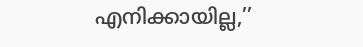എനിക്കായില്ല,’’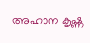അഹാന കൃഷ്ണ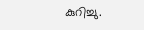കുറിച്ചു.